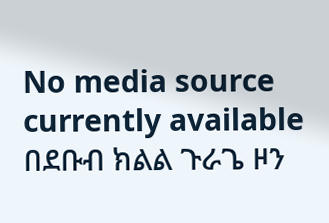No media source currently available
በደቡብ ክልል ጉራጌ ዞን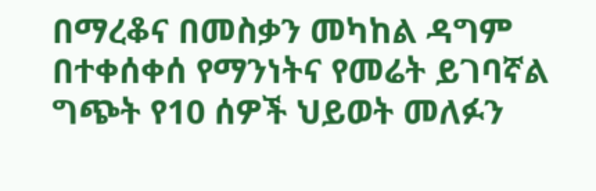በማረቆና በመስቃን መካከል ዳግም በተቀሰቀሰ የማንነትና የመሬት ይገባኛል ግጭት የ10 ሰዎች ህይወት መለፉን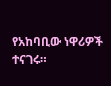የአከባቢው ነዋሪዎች ተናገሩ።